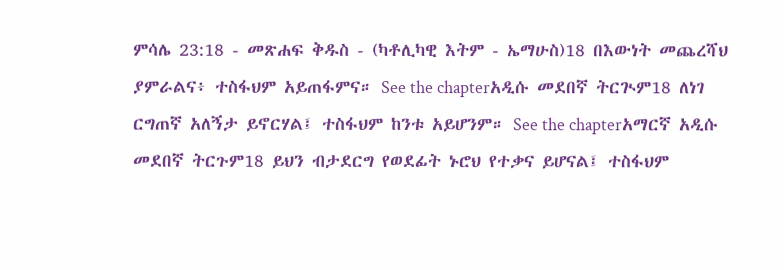ምሳሌ 23:18 - መጽሐፍ ቅዱስ - (ካቶሊካዊ እትም - ኤማሁስ)18 በእውነት መጨረሻህ ያምራልና፥ ተስፋህም አይጠፋምና። See the chapterአዲሱ መደበኛ ትርጒም18 ለነገ ርግጠኛ አለኝታ ይኖርሃል፤ ተስፋህም ከንቱ አይሆንም። See the chapterአማርኛ አዲሱ መደበኛ ትርጉም18 ይህን ብታደርግ የወደፊት ኑሮህ የተቃና ይሆናል፤ ተስፋህም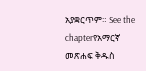አያቋርጥም። See the chapterየአማርኛ መጽሐፍ ቅዱስ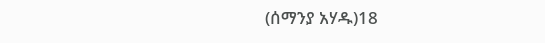(ሰማንያ አሃዱ)18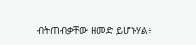ብትጠብቃቸው ዘመድ ይሆኑሃል፥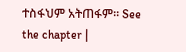ተስፋህም አትጠፋም። See the chapter |